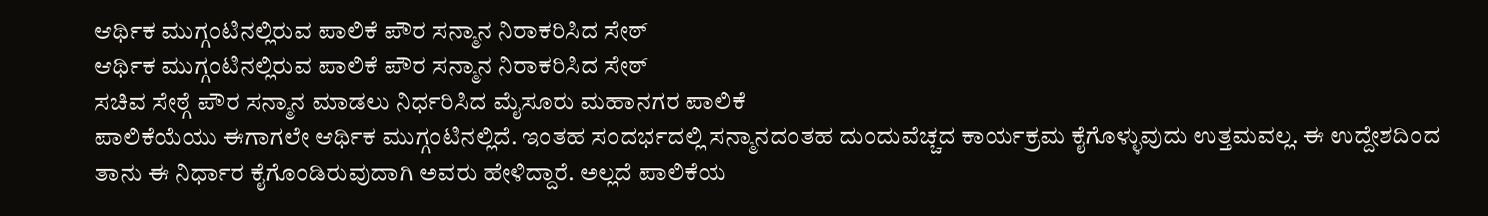ಆರ್ಥಿಕ ಮುಗ್ಗಂಟಿನಲ್ಲಿರುವ ಪಾಲಿಕೆ ಪೌರ ಸನ್ಮಾನ ನಿರಾಕರಿಸಿದ ಸೇಠ್
ಆರ್ಥಿಕ ಮುಗ್ಗಂಟಿನಲ್ಲಿರುವ ಪಾಲಿಕೆ ಪೌರ ಸನ್ಮಾನ ನಿರಾಕರಿಸಿದ ಸೇಠ್
ಸಚಿವ ಸೇಠ್ಗೆ ಪೌರ ಸನ್ಮಾನ ಮಾಡಲು ನಿರ್ಧರಿಸಿದ ಮೈಸೂರು ಮಹಾನಗರ ಪಾಲಿಕೆ
ಪಾಲಿಕೆಯೆಯು ಈಗಾಗಲೇ ಆರ್ಥಿಕ ಮುಗ್ಗಂಟಿನಲ್ಲಿದೆ. ಇಂತಹ ಸಂದರ್ಭದಲ್ಲಿ ಸನ್ಮಾನದಂತಹ ದುಂದುವೆಚ್ಚದ ಕಾರ್ಯಕ್ರಮ ಕೈಗೊಳ್ಳುವುದು ಉತ್ತಮವಲ್ಲ. ಈ ಉದ್ದೇಶದಿಂದ ತಾನು ಈ ನಿರ್ಧಾರ ಕೈಗೊಂಡಿರುವುದಾಗಿ ಅವರು ಹೇಳಿದ್ದಾರೆ. ಅಲ್ಲದೆ ಪಾಲಿಕೆಯ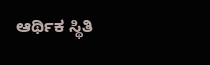ಆರ್ಥಿಕ ಸ್ಥಿತಿ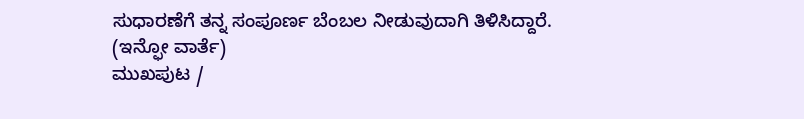ಸುಧಾರಣೆಗೆ ತನ್ನ ಸಂಪೂರ್ಣ ಬೆಂಬಲ ನೀಡುವುದಾಗಿ ತಿಳಿಸಿದ್ದಾರೆ.
(ಇನ್ಫೋ ವಾರ್ತೆ)
ಮುಖಪುಟ /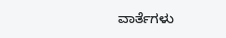ವಾರ್ತೆಗಳು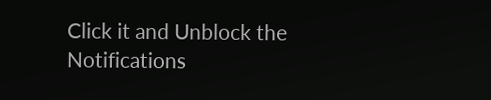Click it and Unblock the Notifications